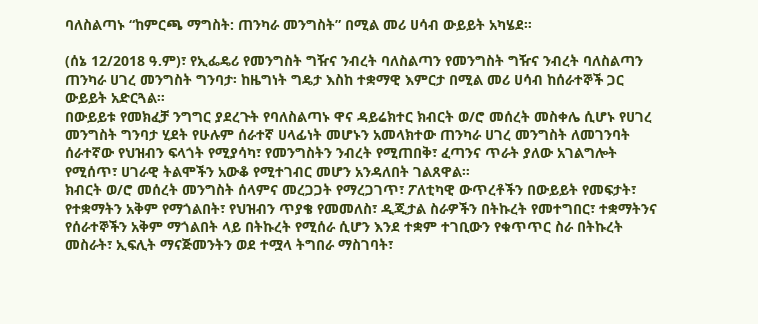ባለስልጣኑ “ከምርጫ ማግስት: ጠንካራ መንግስት” በሚል መሪ ሀሳብ ውይይት አካሄደ።

(ሰኔ 12/2018 ዓ.ም)፣ የኢፌዴሪ የመንግስት ግዥና ንብረት ባለስልጣን የመንግስት ግዥና ንብረት ባለስልጣን ጠንካራ ሀገረ መንግስት ግንባታ፡ ከዜግነት ግዴታ እስከ ተቋማዊ እምርታ በሚል መሪ ሀሳብ ከሰራተኞች ጋር ውይይት አድርጓል።
በውይይቱ የመክፈቻ ንግግር ያደረጉት የባለስልጣኑ ዋና ዳይሬክተር ክብርት ወ/ሮ መሰረት መስቀሌ ሲሆኑ የሀገረ መንግስት ግንባታ ሂደት የሁሉም ሰራተኛ ሀላፊነት መሆኑን አመላክተው ጠንካራ ሀገረ መንግስት ለመገንባት ሰራተኛው የህዝብን ፍላጎት የሚያሳካ፣ የመንግስትን ንብረት የሚጠበቅ፣ ፈጣንና ጥራት ያለው አገልግሎት የሚሰጥ፣ ሀገራዊ ትልሞችን አውቆ የሚተገብር መሆን አንዳለበት ገልጸዋል።
ክብርት ወ/ሮ መሰረት መንግስት ሰላምና መረጋጋት የማረጋገጥ፣ ፖለቲካዊ ውጥረቶችን በውይይት የመፍታት፣ የተቋማትን አቅም የማጎልበት፣ የህዝብን ጥያቄ የመመለስ፣ ዲጂታል ስራዎችን በትኩረት የመተግበር፣ ተቋማትንና የሰራተኞችን አቅም ማጎልበት ላይ በትኩረት የሚሰራ ሲሆን እንደ ተቋም ተገቢውን የቁጥጥር ስራ በትኩረት መስራት፣ ኢፍሊት ማናጅመንትን ወደ ተሟላ ትግበራ ማስገባት፣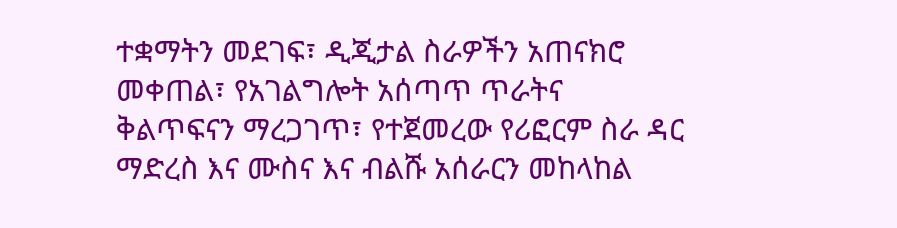ተቋማትን መደገፍ፣ ዲጂታል ስራዎችን አጠናክሮ መቀጠል፣ የአገልግሎት አሰጣጥ ጥራትና ቅልጥፍናን ማረጋገጥ፣ የተጀመረው የሪፎርም ስራ ዳር ማድረስ እና ሙስና እና ብልሹ አሰራርን መከላከል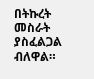በትኩረት መስራት ያስፈልጋል ብለዋል።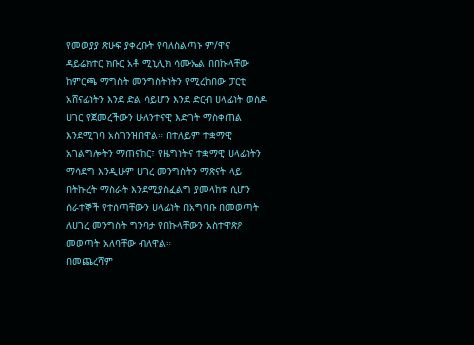የመወያያ ጽሁፍ ያቀረቡት የባለስልጣኑ ም/ዋና ዳይሬክተር ክቡር አቶ ሚኒሊክ ሳሙኤል በበኩላቸው ከምርጫ ማግስት መንግስትነትን የሚረከበው ፓርቲ አሸናፊነትን እንደ ድል ሳይሆን እንደ ድርብ ሀላፊነት ወስዶ ሀገር የጀመረችውን ሁለንተናዊ እድገት ማስቀጠል እንደሚገባ አስገንዝበዋል። በተለይም ተቋማዊ አገልግሎትን ማጠናከር፣ የዜግነትና ተቋማዊ ሀላፊነትን ማሳደግ እንዲሁም ሀገረ መንግስትን ማጽናት ላይ በትኩረት ማስራት እንደሚያስፈልግ ያመላከቱ ሲሆን ሰራተኞች የተሰጣቸውን ሀላፊነት በአግባቡ በመወጣት ለሀገረ መንግስት ግንባታ የበኩላቸውን አስተዋጽዖ መወጣት አለባቸው ብለዋል።
በመጨረሻም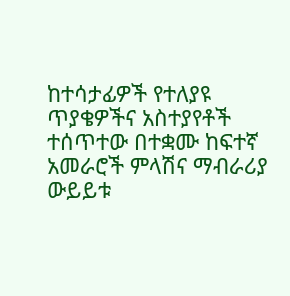ከተሳታፊዎች የተለያዩ ጥያቄዎችና አስተያየቶች ተሰጥተው በተቋሙ ከፍተኛ አመራሮች ምላሽና ማብራሪያ ውይይቱ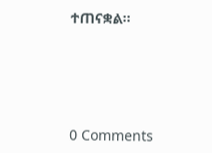ተጠናቋል።





0 Comments